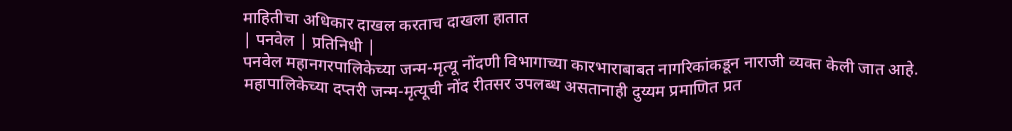माहितीचा अधिकार दाखल करताच दाखला हातात
| पनवेल | प्रतिनिधी |
पनवेल महानगरपालिकेच्या जन्म-मृत्यू नोंदणी विभागाच्या कारभाराबाबत नागरिकांकडून नाराजी व्यक्त केली जात आहे. महापालिकेच्या दप्तरी जन्म-मृत्यूची नोंद रीतसर उपलब्ध असतानाही दुय्यम प्रमाणित प्रत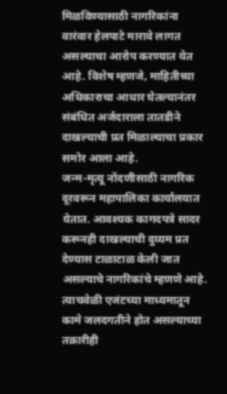मिळविण्यासाठी नागरिकांना वारंवार हेलपाटे मारावे लागत असल्याचा आरोप करण्यात येत आहे. विशेष म्हणजे, माहितीच्या अधिकाराचा आधार घेतल्यानंतर संबंधित अर्जदाराला तातडीने दाखल्याची प्रत मिळाल्याचा प्रकार समोर आला आहे.
जन्म-मृत्यू नोंदणीसाठी नागरिक दूरवरून महापालिका कार्यालयात येतात. आवश्यक कागदपत्रे सादर करूनही दाखल्याची दुय्यम प्रत देण्यास टाळाटाळ केली जात असल्याचे नागरिकांचे म्हणणे आहे. त्याचवेळी एजंटच्या माध्यमातून कामे जलदगतीने होत असल्याच्या तक्रारीही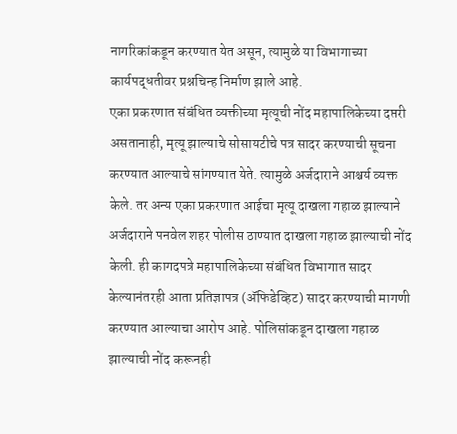नागरिकांकडून करण्यात येत असून, त्यामुळे या विभागाच्या कार्यपद्धतीवर प्रश्नचिन्ह निर्माण झाले आहे.
एका प्रकरणात संबंधित व्यक्तीच्या मृत्यूची नोंद महापालिकेच्या दप्तरी असतानाही, मृत्यू झाल्याचे सोसायटीचे पत्र सादर करण्याची सूचना करण्यात आल्याचे सांगण्यात येते. त्यामुळे अर्जदाराने आश्चर्य व्यक्त केले. तर अन्य एका प्रकरणात आईचा मृत्यू दाखला गहाळ झाल्याने अर्जदाराने पनवेल शहर पोलीस ठाण्यात दाखला गहाळ झाल्याची नोंद केली. ही कागदपत्रे महापालिकेच्या संबंधित विभागात सादर केल्यानंतरही आता प्रतिज्ञापत्र (ॲफिडेव्हिट) सादर करण्याची मागणी करण्यात आल्याचा आरोप आहे. पोलिसांकडून दाखला गहाळ झाल्याची नोंद करूनही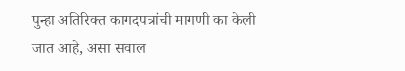पुन्हा अतिरिक्त कागदपत्रांची मागणी का केली जात आहे, असा सवाल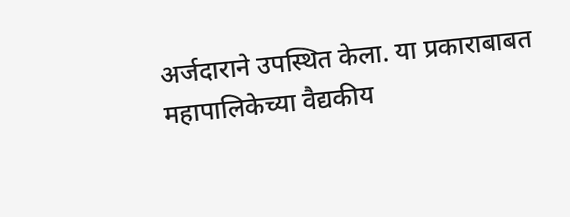अर्जदाराने उपस्थित केला. या प्रकाराबाबत महापालिकेच्या वैद्यकीय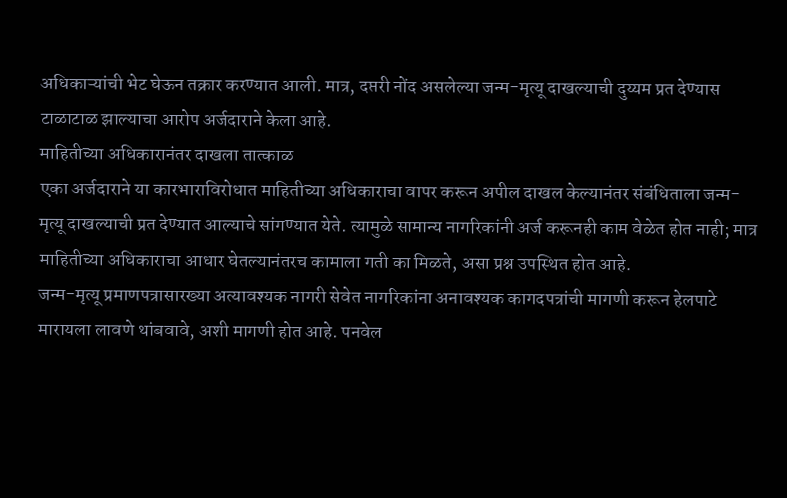अधिकाऱ्यांची भेट घेऊन तक्रार करण्यात आली. मात्र, दप्तरी नोंद असलेल्या जन्म-मृत्यू दाखल्याची दुय्यम प्रत देण्यास टाळाटाळ झाल्याचा आरोप अर्जदाराने केला आहे.
माहितीच्या अधिकारानंतर दाखला तात्काळ
एका अर्जदाराने या कारभाराविरोधात माहितीच्या अधिकाराचा वापर करून अपील दाखल केल्यानंतर संबंधिताला जन्म-मृत्यू दाखल्याची प्रत देण्यात आल्याचे सांगण्यात येते. त्यामुळे सामान्य नागरिकांनी अर्ज करूनही काम वेळेत होत नाही; मात्र माहितीच्या अधिकाराचा आधार घेतल्यानंतरच कामाला गती का मिळते, असा प्रश्न उपस्थित होत आहे.
जन्म-मृत्यू प्रमाणपत्रासारख्या अत्यावश्यक नागरी सेवेत नागरिकांना अनावश्यक कागदपत्रांची मागणी करून हेलपाटे मारायला लावणे थांबवावे, अशी मागणी होत आहे. पनवेल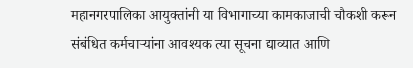महानगरपालिका आयुक्तांनी या विभागाच्या कामकाजाची चौकशी करून संबंधित कर्मचाऱ्यांना आवश्यक त्या सूचना द्याव्यात आणि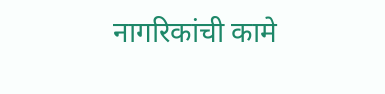नागरिकांची कामे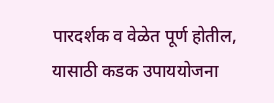पारदर्शक व वेळेत पूर्ण होतील, यासाठी कडक उपाययोजना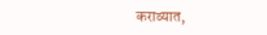कराव्यात,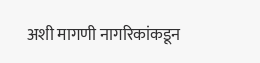अशी मागणी नागरिकांकडून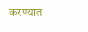करण्यात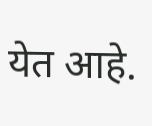येत आहे.